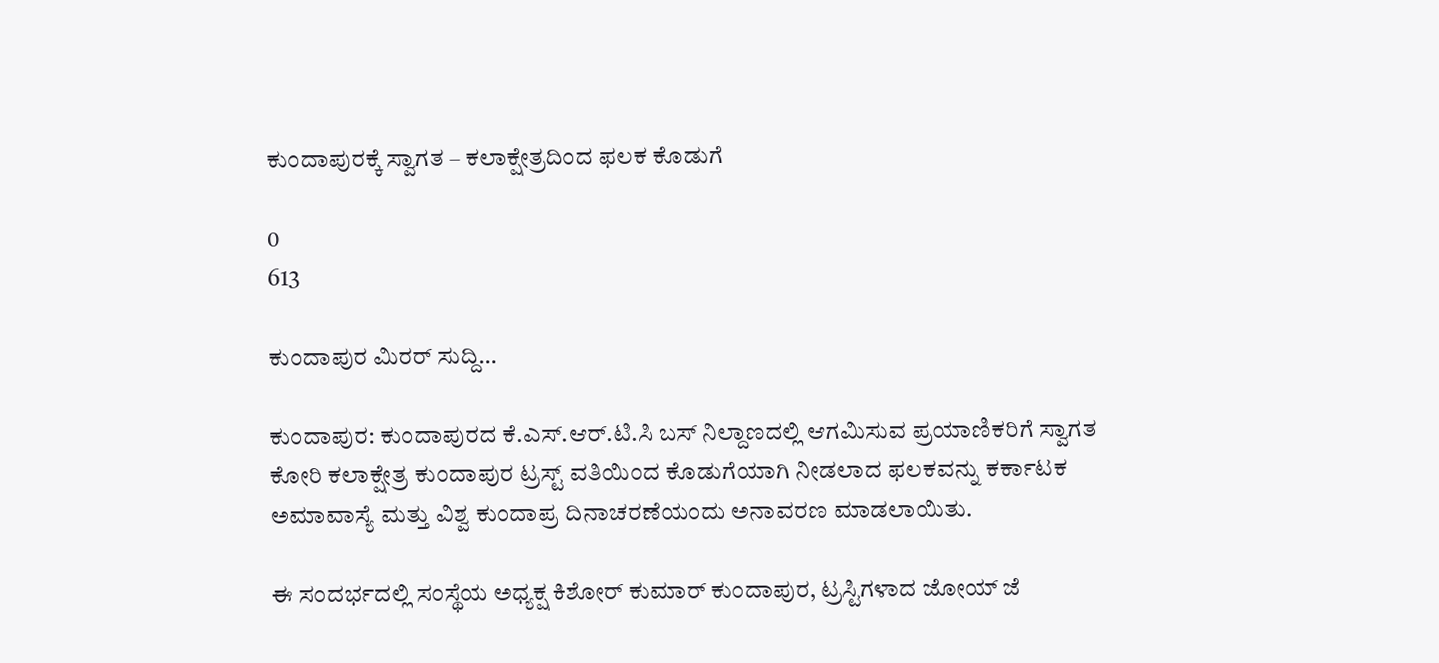ಕುಂದಾಪುರಕ್ಕೆ ಸ್ವಾಗತ – ಕಲಾಕ್ಷೇತ್ರದಿಂದ ಫಲಕ ಕೊಡುಗೆ

0
613

ಕುಂದಾಪುರ ಮಿರರ್ ಸುದ್ದಿ…

ಕುಂದಾಪುರ: ಕುಂದಾಪುರದ ಕೆ.ಎಸ್.ಆರ್.ಟಿ.ಸಿ ಬಸ್ ನಿಲ್ದಾಣದಲ್ಲಿ ಆಗಮಿಸುವ ಪ್ರಯಾಣಿಕರಿಗೆ ಸ್ವಾಗತ ಕೋರಿ ಕಲಾಕ್ಷೇತ್ರ ಕುಂದಾಪುರ ಟ್ರಸ್ಟ್ ವತಿಯಿಂದ ಕೊಡುಗೆಯಾಗಿ ನೀಡಲಾದ ಫಲಕವನ್ನು ಕರ್ಕಾಟಕ ಅಮಾವಾಸ್ಯೆ ಮತ್ತು ವಿಶ್ವ ಕುಂದಾಪ್ರ ದಿನಾಚರಣೆಯಂದು ಅನಾವರಣ ಮಾಡಲಾಯಿತು.

ಈ ಸಂದರ್ಭದಲ್ಲಿ ಸಂಸ್ಥೆಯ ಅಧ್ಯಕ್ಷ ಕಿಶೋರ್ ಕುಮಾರ್ ಕುಂದಾಪುರ, ಟ್ರಸ್ಟಿಗಳಾದ ಜೋಯ್ ಜೆ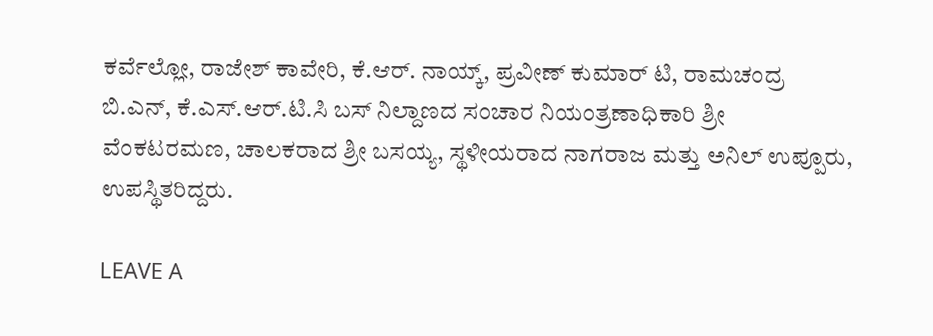ಕರ್ವೆಲ್ಲೋ, ರಾಜೇಶ್ ಕಾವೇರಿ, ಕೆ.ಆರ್. ನಾಯ್ಕ್, ಪ್ರವೀಣ್ ಕುಮಾರ್ ಟಿ, ರಾಮಚಂದ್ರ ಬಿ.ಎನ್, ಕೆ.ಎಸ್.ಆರ್.ಟಿ.ಸಿ ಬಸ್ ನಿಲ್ದಾಣದ ಸಂಚಾರ ನಿಯಂತ್ರಣಾಧಿಕಾರಿ ಶ್ರೀ ವೆಂಕಟರಮಣ, ಚಾಲಕರಾದ ಶ್ರೀ ಬಸಯ್ಯ, ಸ್ಥಳೀಯರಾದ ನಾಗರಾಜ ಮತ್ತು ಅನಿಲ್ ಉಪ್ಪೂರು, ಉಪಸ್ಥಿತರಿದ್ದರು.

LEAVE A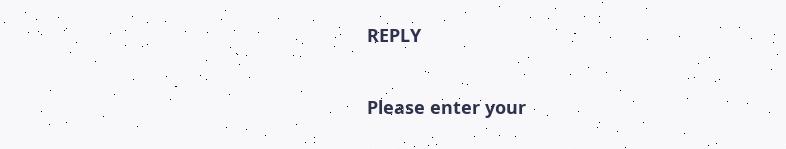REPLY

Please enter your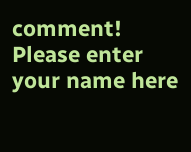comment!
Please enter your name here